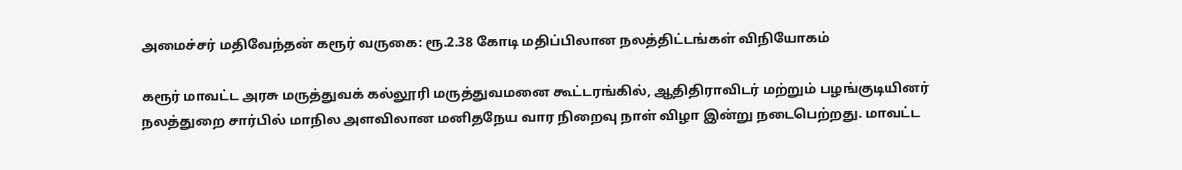அமைச்சர் மதிவேந்தன் கரூர் வருகை: ரூ.2.38 கோடி மதிப்பிலான நலத்திட்டங்கள் விநியோகம்

கரூர் மாவட்ட அரசு மருத்துவக் கல்லூரி மருத்துவமனை கூட்டரங்கில், ஆதிதிராவிடர் மற்றும் பழங்குடியினர் நலத்துறை சார்பில் மாநில அளவிலான மனிதநேய வார நிறைவு நாள் விழா இன்று நடைபெற்றது. மாவட்ட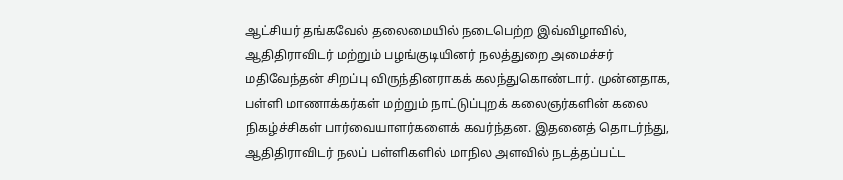ஆட்சியர் தங்கவேல் தலைமையில் நடைபெற்ற இவ்விழாவில், ஆதிதிராவிடர் மற்றும் பழங்குடியினர் நலத்துறை அமைச்சர் மதிவேந்தன் சிறப்பு விருந்தினராகக் கலந்துகொண்டார். முன்னதாக, பள்ளி மாணாக்கர்கள் மற்றும் நாட்டுப்புறக் கலைஞர்களின் கலை நிகழ்ச்சிகள் பார்வையாளர்களைக் கவர்ந்தன. இதனைத் தொடர்ந்து, ஆதிதிராவிடர் நலப் பள்ளிகளில் மாநில அளவில் நடத்தப்பட்ட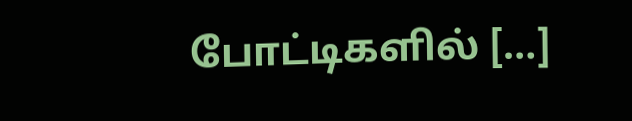போட்டிகளில் […]